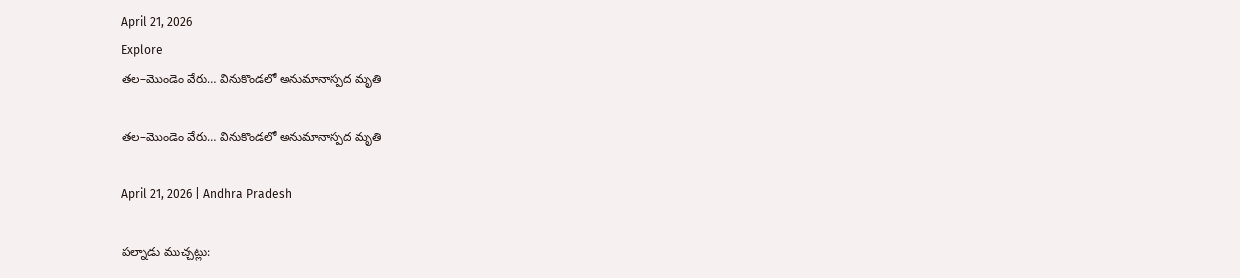April 21, 2026
Explore
తల–మొండెం వేరు… వినుకొండలో అనుమానాస్పద మృతి

తల–మొండెం వేరు… వినుకొండలో అనుమానాస్పద మృతి

April 21, 2026 | Andhra Pradesh

పల్నాడు ముచ్చట్లు: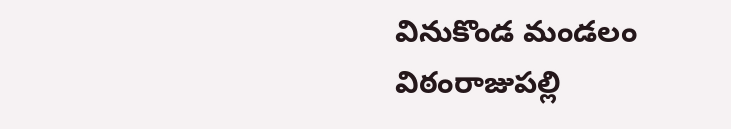వినుకొండ మండలం విఠంరాజుపల్లి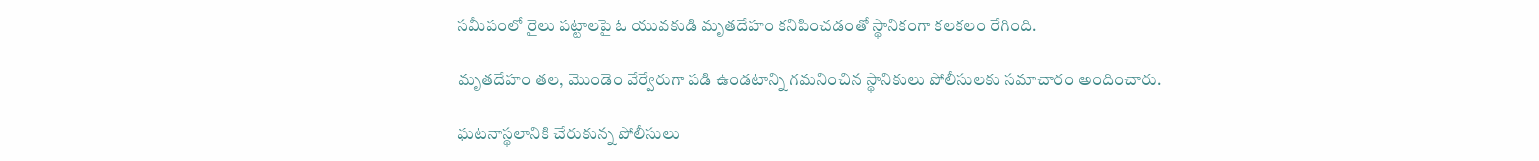సమీపంలో రైలు పట్టాలపై ఓ యువకుడి మృతదేహం కనిపించడంతో స్థానికంగా కలకలం రేగింది.

మృతదేహం తల, మొండెం వేర్వేరుగా పడి ఉండటాన్ని గమనించిన స్థానికులు పోలీసులకు సమాచారం అందించారు.

ఘటనాస్థలానికి చేరుకున్న పోలీసులు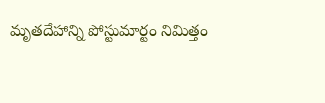మృతదేహాన్ని పోస్టుమార్టం నిమిత్తం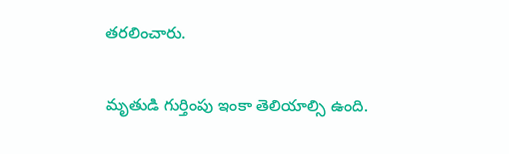తరలించారు.

మృతుడి గుర్తింపు ఇంకా తెలియాల్సి ఉంది.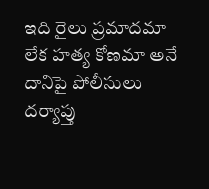ఇది రైలు ప్రమాదమా లేక హత్య కోణమా అనే దానిపై పోలీసులు దర్యాప్తు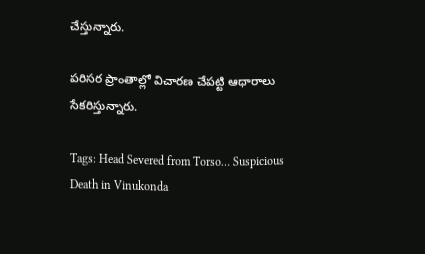చేస్తున్నారు.

పరిసర ప్రాంతాల్లో విచారణ చేపట్టి ఆధారాలు సేకరిస్తున్నారు.

Tags: Head Severed from Torso… Suspicious Death in Vinukonda